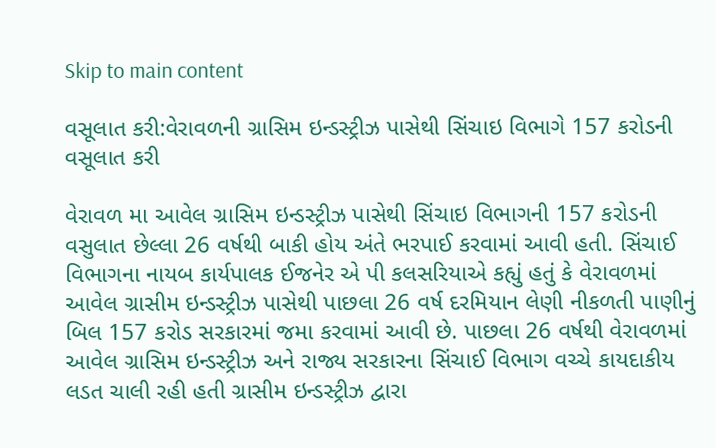Skip to main content

વસૂલાત કરી:વેરાવળની ગ્રાસિમ ઇન્ડસ્ટ્રીઝ પાસેથી સિંચાઇ વિભાગે 157 કરોડની વસૂલાત કરી

વેરાવળ મા આવેલ ગ્રાસિમ ઇન્ડસ્ટ્રીઝ પાસેથી સિંચાઇ વિભાગની 157 કરોડની વસુલાત છેલ્લા 26 વર્ષથી બાકી હોય અંતે ભરપાઈ કરવામાં આવી હતી. સિંચાઈ વિભાગના નાયબ કાર્યપાલક ઈજનેર એ પી કલસરિયાએ કહ્યું હતું કે વેરાવળમાં આવેલ ગ્રાસીમ ઇન્ડસ્ટ્રીઝ પાસેથી પાછલા 26 વર્ષ દરમિયાન લેણી નીકળતી પાણીનું બિલ 157 કરોડ સરકારમાં જમા કરવામાં આવી છે. પાછલા 26 વર્ષથી વેરાવળમાં આવેલ ગ્રાસિમ ઇન્ડસ્ટ્રીઝ અને રાજ્ય સરકારના સિંચાઈ વિભાગ વચ્ચે કાયદાકીય લડત ચાલી રહી હતી ગ્રાસીમ ઇન્ડસ્ટ્રીઝ દ્વારા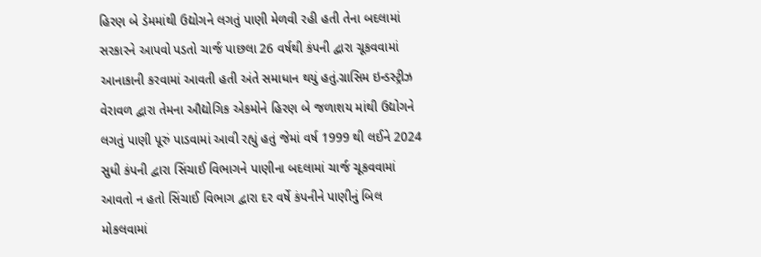હિરણ બે ડેમમાંથી ઉદ્યોગને લગતું પાણી મેળવી રહી હતી તેના બદલામાં સરકારને આપવો પડતો ચાર્જ પાછલા 26 વર્ષથી કંપની દ્વારા ચૂકવવામાં આનાકાની કરવામાં આવતી હતી અંતે સમાધાન થયું હતું.ગ્રાસિમ ઇન્ડસ્ટ્રીઝ વેરાવળ દ્વારા તેમના ઔદ્યોગિક એકમોને હિરણ બે જળાશય માંથી ઉદ્યોગને લગતું પાણી પૂરું પાડવામાં આવી રહ્યું હતું જેમાં વર્ષ 1999 થી લઈને 2024 સુધી કંપની દ્વારા સિંચાઈ વિભાગને પાણીના બદલામાં ચાર્જ ચૂકવવામાં આવતો ન હતો સિંચાઈ વિભાગ દ્વારા દર વર્ષે કંપનીને પાણીનું બિલ મોકલવામાં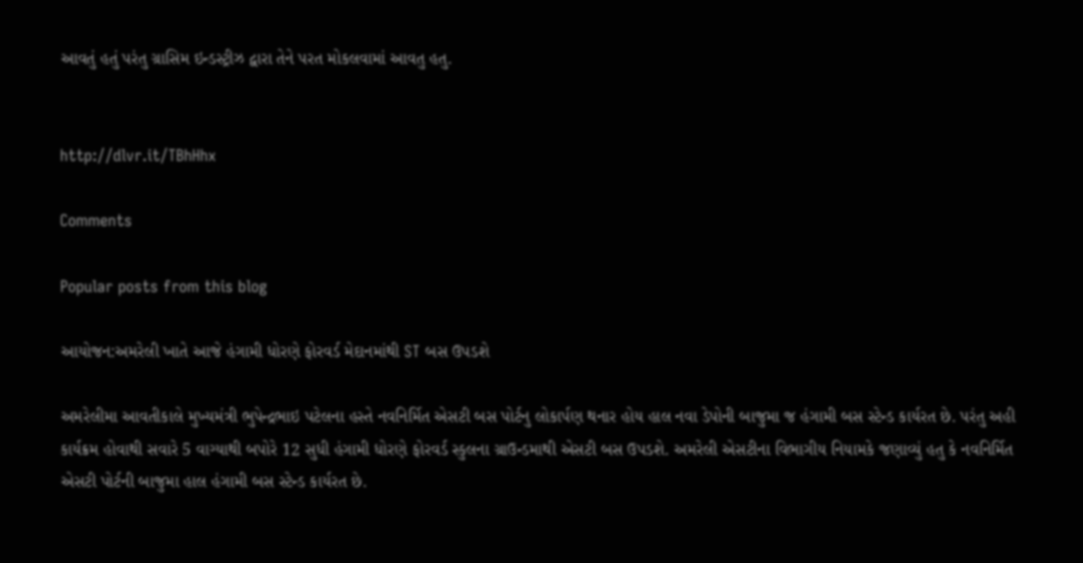આવતું હતું પરંતુ ગ્રાસિમ ઇન્ડસ્ટ્રીઝ દ્વારા તેને પરત મોકલવામાં આવતુ હતુ.


http://dlvr.it/TBhHhx

Comments

Popular posts from this blog

આયોજન:અમરેલી ખાતે આજે હંગામી ધોરણે ફોરવર્ડ મેદાનમાંથી ST બસ ઉપડશે

અમરેલીમા આવતીકાલે મુખ્યમંત્રી ભુપેન્દ્રભાઇ પટેલના હસ્તે નવનિર્મિત એસટી બસ પોર્ટનુ લોકાર્પણ થનાર હોય હાલ નવા ડેપોની બાજુમા જ હંગામી બસ સ્ટેન્ડ કાર્યરત છે. પરંતુ અહી કાર્યક્રમ હોવાથી સવારે 5 વાગ્યાથી બપોરે 12 સુધી હંગામી ધોરણે ફોરવર્ડ સ્કુલના ગ્રાઉન્ડમાથી એસટી બસ ઉપડશે. અમરેલી એસટીના વિભાગીય નિયામકે જણાવ્યું હતુ કે નવનિર્મિત એસટી પોર્ટની બાજુમા હાલ હંગામી બસ સ્ટેન્ડ કાર્યરત છે.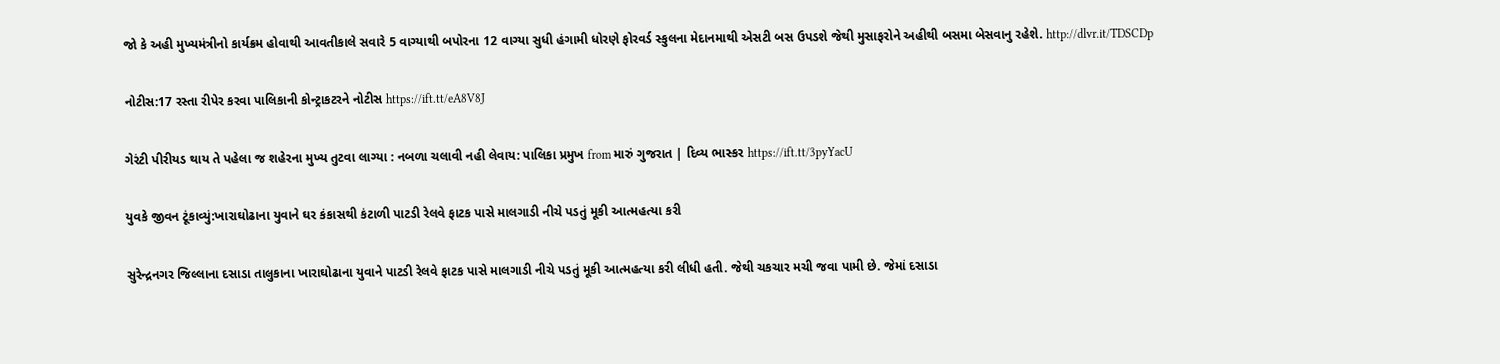જો કે અહી મુખ્યમંત્રીનો કાર્યક્રમ હોવાથી આવતીકાલે સવારે 5 વાગ્યાથી બપોરના 12 વાગ્યા સુધી હંગામી ધોરણે ફોરવર્ડ સ્કુલના મેદાનમાથી એસટી બસ ઉપડશે જેથી મુસાફરોને અહીથી બસમા બેસવાનુ રહેશે. http://dlvr.it/TDSCDp

નોટીસ:17 રસ્તા રીપેર કરવા પાલિકાની કોન્ટ્રાકટરને નોટીસ https://ift.tt/eA8V8J

ગેરંટી પીરીયડ થાય તે પહેલા જ શહેરના મુખ્ય તુટવા લાગ્યા : નબળા ચલાવી નહી લેવાય: પાલિકા પ્રમુખ from મારું ગુજરાત | દિવ્ય ભાસ્કર https://ift.tt/3pyYacU

યુવકે જીવન ટૂંકાવ્યું:ખારાઘોઢાના યુવાને ઘર કંકાસથી કંટાળી પાટડી રેલવે ફાટક પાસે માલગાડી નીચે પડતું મૂકી આત્મહત્યા કરી

સુરેન્દ્રનગર જિલ્લાના દસાડા તાલુકાના ખારાઘોઢાના યુવાને પાટડી રેલવે ફાટક પાસે માલગાડી નીચે પડતું મૂકી આત્મહત્યા કરી લીધી હતી. જેથી ચકચાર મચી જવા પામી છે. જેમાં દસાડા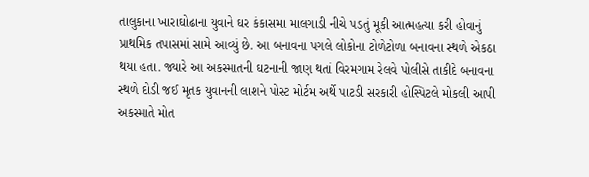તાલુકાના ખારાઘોઢાના યુવાને ઘર કંકાસમા માલગાડી નીચે પડતું મૂકી આત્મહત્યા કરી હોવાનું પ્રાથમિક તપાસમાં સામે આવ્યું છે. આ બનાવના પગલે લોકોના ટોળેટોળા બનાવના સ્થળે એકઠા થયા હતા. જ્યારે આ અકસ્માતની ઘટનાની જાણ થતાં વિરમગામ રેલવે પોલીસે તાકીદે બનાવના સ્થળે દોડી જઈ મૃતક યુવાનની લાશને પોસ્ટ મોર્ટમ અર્થે પાટડી સરકારી હોસ્પિટલે મોકલી આપી અકસ્માતે મોત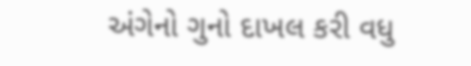અંગેનો ગુનો દાખલ કરી વધુ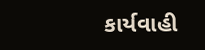કાર્યવાહી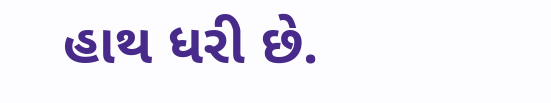હાથ ધરી છે.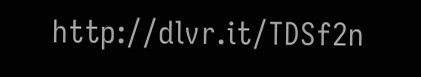http://dlvr.it/TDSf2n